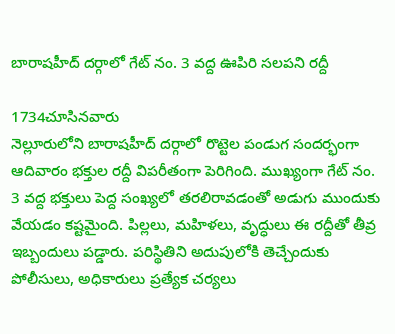బారాషహీద్ దర్గాలో గేట్ నం. 3 వద్ద ఊపిరి సలపని రద్దీ

1734చూసినవారు
నెల్లూరులోని బారాషహీద్ దర్గాలో రొట్టెల పండుగ సందర్భంగా ఆదివారం భక్తుల రద్దీ విపరీతంగా పెరిగింది. ముఖ్యంగా గేట్ నం. 3 వద్ద భక్తులు పెద్ద సంఖ్యలో తరలిరావడంతో అడుగు ముందుకు వేయడం కష్టమైంది. పిల్లలు, మహిళలు, వృద్ధులు ఈ రద్దీతో తీవ్ర ఇబ్బందులు పడ్డారు. పరిస్థితిని అదుపులోకి తెచ్చేందుకు పోలీసులు, అధికారులు ప్రత్యేక చర్యలు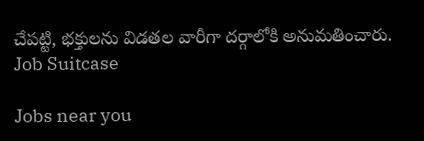చేపట్టి, భక్తులను విడతల వారీగా దర్గాలోకి అనుమతించారు.
Job Suitcase

Jobs near you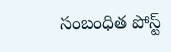సంబంధిత పోస్ట్